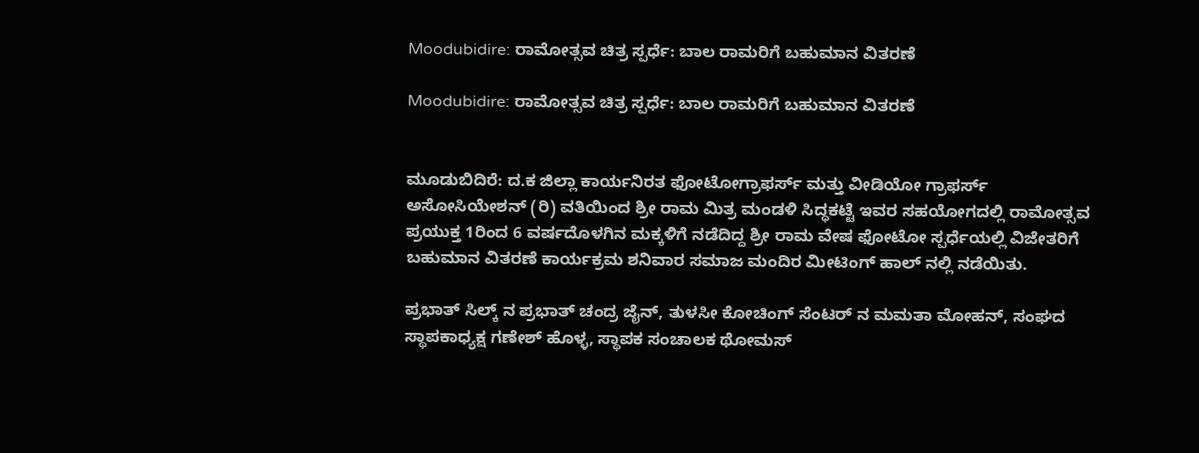Moodubidire: ರಾಮೋತ್ಸವ ಚಿತ್ರ ಸ್ಪರ್ಧೆ: ಬಾಲ ರಾಮರಿಗೆ ಬಹುಮಾನ ವಿತರಣೆ

Moodubidire: ರಾಮೋತ್ಸವ ಚಿತ್ರ ಸ್ಪರ್ಧೆ: ಬಾಲ ರಾಮರಿಗೆ ಬಹುಮಾನ ವಿತರಣೆ


ಮೂಡುಬಿದಿರೆ: ದ.ಕ ಜಿಲ್ಲಾ ಕಾರ್ಯನಿರತ ಫೋಟೋಗ್ರಾಫರ್ಸ್ ಮತ್ತು ವೀಡಿಯೋ ಗ್ರಾಫರ್ಸ್ ಅಸೋಸಿಯೇಶನ್ (ರಿ) ವತಿಯಿಂದ ಶ್ರೀ ರಾಮ ಮಿತ್ರ ಮಂಡಳಿ ಸಿದ್ಧಕಟ್ಟೆ ಇವರ ಸಹಯೋಗದಲ್ಲಿ ರಾಮೋತ್ಸವ ಪ್ರಯುಕ್ತ 1ರಿಂದ 6 ವರ್ಷದೊಳಗಿನ ಮಕ್ಕಳಿಗೆ ನಡೆದಿದ್ದ ಶ್ರೀ ರಾಮ ವೇಷ ಫೋಟೋ ಸ್ಪರ್ಧೆಯಲ್ಲಿ ವಿಜೇತರಿಗೆ ಬಹುಮಾನ ವಿತರಣೆ ಕಾರ್ಯಕ್ರಮ ಶನಿವಾರ ಸಮಾಜ ಮಂದಿರ ಮೀಟಿಂಗ್ ಹಾಲ್ ನಲ್ಲಿ ನಡೆಯಿತು.

ಪ್ರಭಾತ್ ಸಿಲ್ಕ್ ನ ಪ್ರಭಾತ್ ಚಂದ್ರ ಜೈನ್, ತುಳಸೀ ಕೋಚಿಂಗ್ ಸೆಂಟರ್ ನ ಮಮತಾ ಮೋಹನ್, ಸಂಘದ ಸ್ಥಾಪಕಾಧ್ಯಕ್ಷ ಗಣೇಶ್ ಹೊಳ್ಳ, ಸ್ಥಾಪಕ ಸಂಚಾಲಕ ಥೋಮಸ್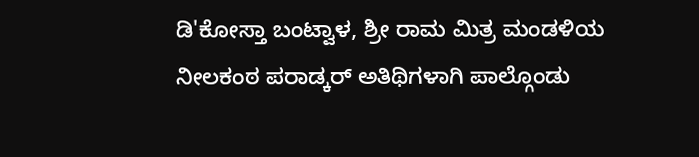ಡಿ'ಕೋಸ್ತಾ ಬಂಟ್ವಾಳ, ಶ್ರೀ ರಾಮ ಮಿತ್ರ ಮಂಡಳಿಯ ನೀಲಕಂಠ ಪರಾಡ್ಕರ್ ಅತಿಥಿಗಳಾಗಿ ಪಾಲ್ಗೊಂಡು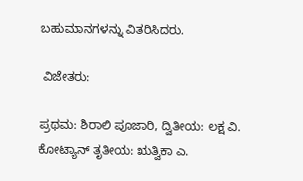ಬಹುಮಾನಗಳನ್ನು ವಿತರಿಸಿದರು.

 ವಿಜೇತರು:

ಪ್ರಥಮ: ಶಿರಾಲಿ ಪೂಜಾರಿ, ದ್ವಿತೀಯ: ಲಕ್ಷ ವಿ. ಕೋಟ್ಯಾನ್ ತೃತೀಯ: ಋತ್ವಿಕಾ ಎ.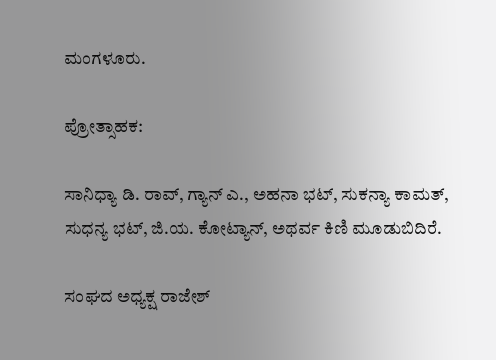ಮಂಗಳೂರು.

ಪ್ರೋತ್ಸಾಹಕ:

ಸಾನಿಧ್ಯಾ ಡಿ. ರಾವ್, ಗ್ಯಾನ್ ಎ., ಅಹನಾ ಭಟ್, ಸುಕನ್ಯಾ ಕಾಮತ್, ಸುಧನ್ಯ ಭಟ್, ಜಿ.ಯ. ಕೋಟ್ಯಾನ್, ಅಥರ್ವ ಕಿಣಿ ಮೂಡುಬಿದಿರೆ.

ಸಂಘದ ಅಧ್ಯಕ್ಷ ರಾಜೇಶ್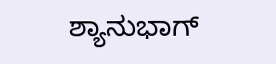ಶ್ಯಾನುಭಾಗ್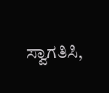ಸ್ವಾಗತಿಸಿ,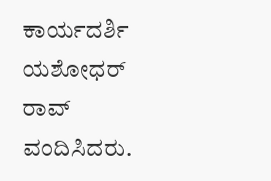ಕಾರ್ಯದರ್ಶಿ ಯಶೋಧರ್ ರಾವ್ ವಂದಿಸಿದರು.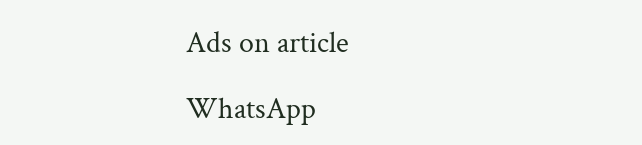Ads on article

WhatsApp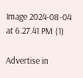Image 2024-08-04 at 6.27.41 PM (1)

Advertise in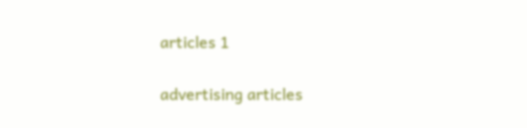articles 1

advertising articles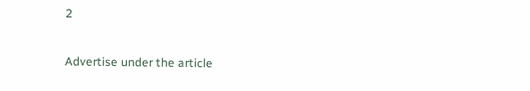2

Advertise under the article